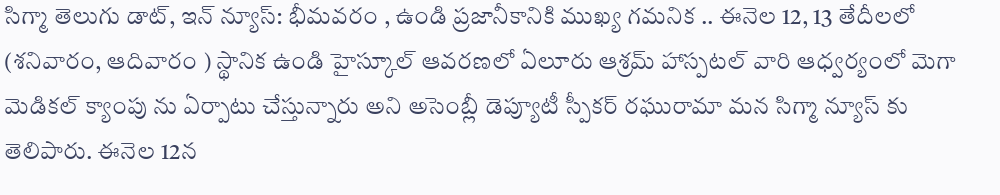సిగ్మా తెలుగు డాట్, ఇన్ న్యూస్: భీమవరం , ఉండి ప్రజానీకానికి ముఖ్య గమనిక .. ఈనెల 12, 13 తేదీలలో (శనివారం, ఆదివారం ) స్థానిక ఉండి హైస్కూల్ ఆవరణలో ఏలూరు ఆశ్రమ్ హాస్పటల్ వారి ఆధ్వర్యంలో మెగా మెడికల్ క్యాంపు ను ఏర్పాటు చేస్తున్నారు అని అసెంబ్లీ డెప్యూటీ స్పీకర్ రఘురామా మన సిగ్మా న్యూస్ కు తెలిపారు. ఈనెల 12న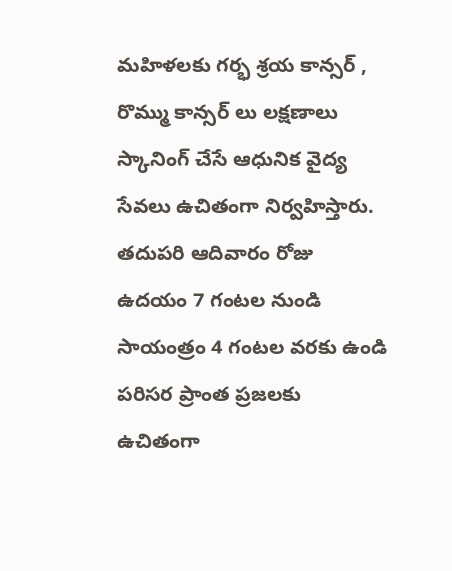మహిళలకు గర్భ శ్రయ కాన్సర్ , రొమ్ము కాన్సర్ లు లక్షణాలు స్కానింగ్ చేసే ఆధునిక వైద్య సేవలు ఉచితంగా నిర్వహిస్తారు. తదుపరి ఆదివారం రోజు ఉదయం 7 గంటల నుండి సాయంత్రం 4 గంటల వరకు ఉండి పరిసర ప్రాంత ప్రజలకు ఉచితంగా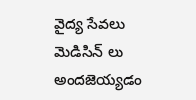వైద్య సేవలు మెడిసిన్ లు అందజెయ్యడం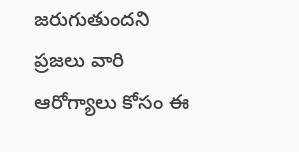జరుగుతుందని ప్రజలు వారి ఆరోగ్యాలు కోసం ఈ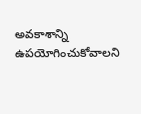అవకాశాన్ని ఉపయోగించుకోవాలని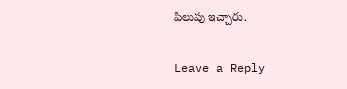పిలుపు ఇచ్చారు.

Leave a Reply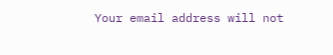Your email address will not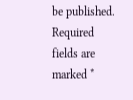be published. Required fields are marked *